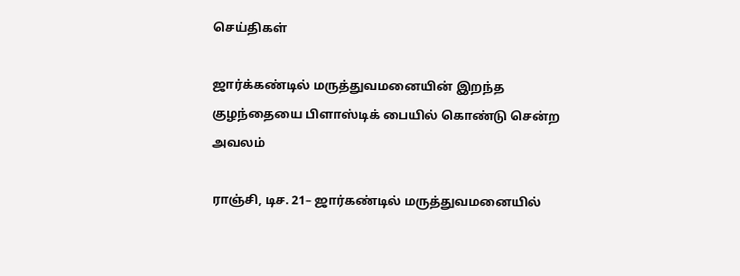செய்திகள்

ஜார்க்கண்டில் மருத்துவமனையின் இறந்த குழந்தையை பிளாஸ்டிக் பையில் கொண்டு சென்ற அவலம்

ராஞ்சி, டிச. 21– ஜார்கண்டில் மருத்துவமனையில்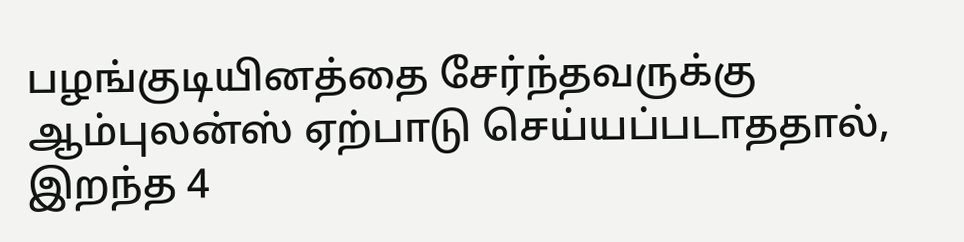பழங்குடியினத்தை சேர்ந்தவருக்கு ஆம்புலன்ஸ் ஏற்பாடு செய்யப்படாததால், இறந்த 4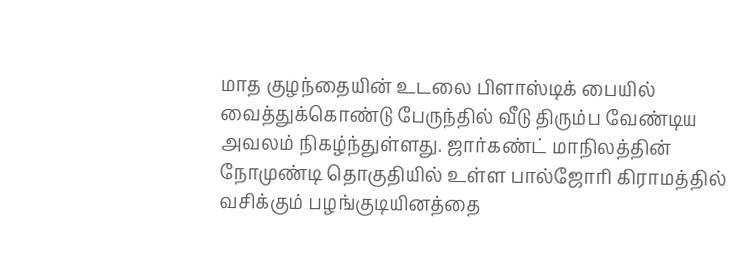மாத குழந்தையின் உடலை பிளாஸ்டிக் பையில் வைத்துக்கொண்டு பேருந்தில் வீடு திரும்ப வேண்டிய அவலம் நிகழ்ந்துள்ளது. ஜார்கண்ட் மாநிலத்தின் நோமுண்டி தொகுதியில் உள்ள பால்ஜோரி கிராமத்தில் வசிக்கும் பழங்குடியினத்தை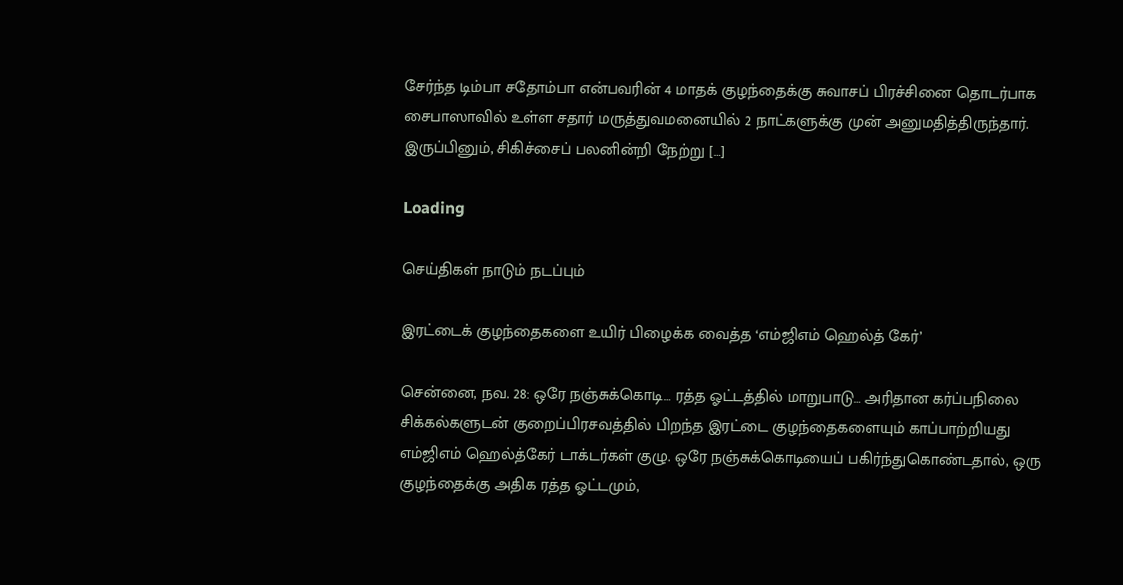சேர்ந்த டிம்பா சதோம்பா என்பவரின் 4 மாதக் குழந்தைக்கு சுவாசப் பிரச்சினை தொடர்பாக சைபாஸாவில் உள்ள சதார் மருத்துவமனையில் 2 நாட்களுக்கு முன் அனுமதித்திருந்தார். இருப்பினும், சிகிச்சைப் பலனின்றி நேற்று […]

Loading

செய்திகள் நாடும் நடப்பும்

இரட்டைக் குழந்தைகளை உயிர் பிழைக்க வைத்த ‘எம்ஜிஎம் ஹெல்த் கேர்’

சென்னை, நவ. 28: ஒரே நஞ்சுக்கொடி… ரத்த ஓட்டத்தில் மாறுபாடு… அரிதான கர்ப்பநிலை சிக்கல்களுடன் குறைப்பிரசவத்தில் பிறந்த இரட்டை குழந்தைகளையும் காப்பாற்றியது எம்ஜிஎம் ஹெல்த்கேர் டாக்டர்கள் குழு. ஒரே நஞ்சுக்கொடியைப் பகிர்ந்துகொண்டதால், ஒரு குழந்தைக்கு அதிக ரத்த ஓட்டமும்,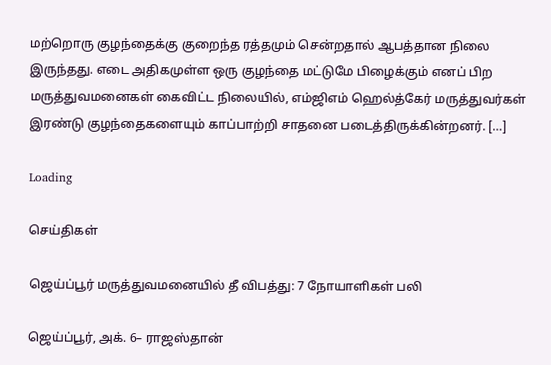மற்றொரு குழந்தைக்கு குறைந்த ரத்தமும் சென்றதால் ஆபத்தான நிலை இருந்தது. எடை அதிகமுள்ள ஒரு குழந்தை மட்டுமே பிழைக்கும் எனப் பிற மருத்துவமனைகள் கைவிட்ட நிலையில், எம்ஜிஎம் ஹெல்த்கேர் மருத்துவர்கள் இரண்டு குழந்தைகளையும் காப்பாற்றி சாதனை படைத்திருக்கின்றனர். […]

Loading

செய்திகள்

ஜெய்ப்பூர் மருத்துவமனையில் தீ விபத்து: 7 நோயாளிகள் பலி

ஜெய்ப்பூர், அக். 6– ராஜஸ்தான்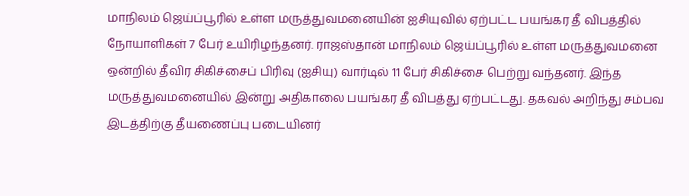மாநிலம் ஜெய்ப்பூரில் உள்ள மருத்துவமனையின் ஐசியுவில் ஏற்பட்ட பயங்கர தீ விபத்தில் நோயாளிகள் 7 பேர் உயிரிழந்தனர். ராஜஸ்தான் மாநிலம் ஜெய்ப்பூரில் உள்ள மருத்துவமனை ஒன்றில் தீவிர சிகிச்சைப் பிரிவு (ஐசியு) வார்டில் 11 பேர் சிகிச்சை பெற்று வந்தனர். இந்த மருத்துவமனையில் இன்று அதிகாலை பயங்கர தீ விபத்து ஏற்பட்டது. தகவல் அறிந்து சம்பவ இடத்திற்கு தீயணைப்பு படையினர்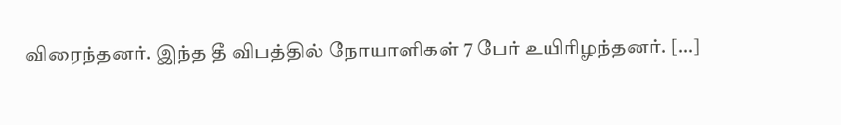விரைந்தனர். இந்த தீ விபத்தில் நோயாளிகள் 7 பேர் உயிரிழந்தனர். […]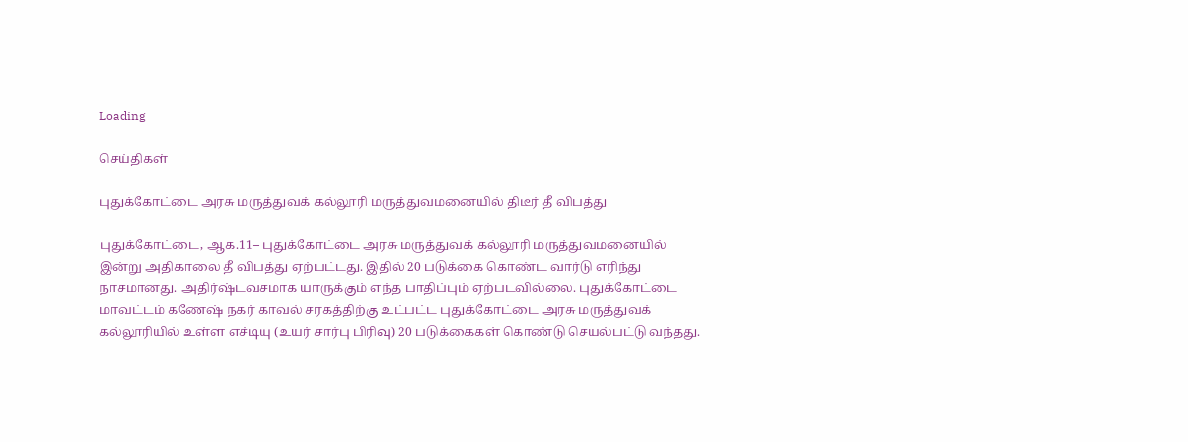Loading

செய்திகள்

புதுக்கோட்டை அரசு மருத்துவக் கல்லூரி மருத்துவமனையில் திடீர் தீ விபத்து

புதுக்கோட்டை, ஆக.11– புதுக்கோட்டை அரசு மருத்துவக் கல்லூரி மருத்துவமனையில் இன்று அதிகாலை தீ விபத்து ஏற்பட்டது. இதில் 20 படுக்கை கொண்ட வார்டு எரிந்து நாசமானது. அதிர்ஷ்டவசமாக யாருக்கும் எந்த பாதிப்பும் ஏற்படவில்லை. புதுக்கோட்டை மாவட்டம் கணேஷ் நகர் காவல் சரகத்திற்கு உட்பட்ட புதுக்கோட்டை அரசு மருத்துவக் கல்லூரியில் உள்ள எச்டியு (உயர் சார்பு பிரிவு) 20 படுக்கைகள் கொண்டு செயல்பட்டு வந்தது.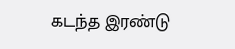கடந்த இரண்டு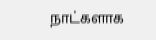நாட்களாக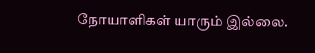நோயாளிகள் யாரும் இல்லை.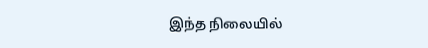இந்த நிலையில்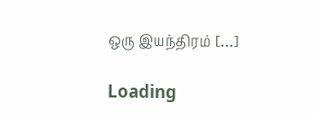ஒரு இயந்திரம் […]

Loading